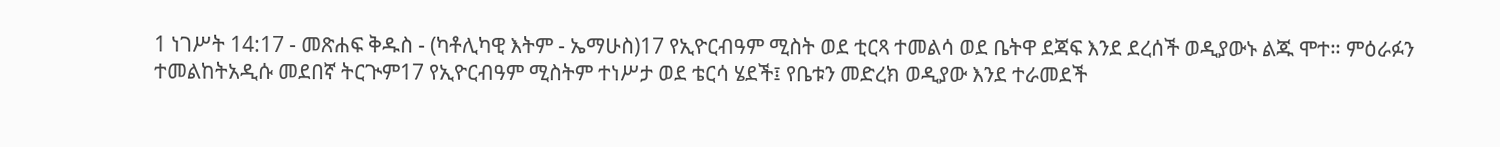1 ነገሥት 14:17 - መጽሐፍ ቅዱስ - (ካቶሊካዊ እትም - ኤማሁስ)17 የኢዮርብዓም ሚስት ወደ ቲርጻ ተመልሳ ወደ ቤትዋ ደጃፍ እንደ ደረሰች ወዲያውኑ ልጁ ሞተ። ምዕራፉን ተመልከትአዲሱ መደበኛ ትርጒም17 የኢዮርብዓም ሚስትም ተነሥታ ወደ ቴርሳ ሄደች፤ የቤቱን መድረክ ወዲያው እንደ ተራመደች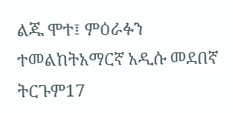ልጁ ሞተ፤ ምዕራፉን ተመልከትአማርኛ አዲሱ መደበኛ ትርጉም17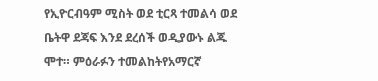የኢዮርብዓም ሚስት ወደ ቲርጻ ተመልሳ ወደ ቤትዋ ደጃፍ እንደ ደረሰች ወዲያውኑ ልጁ ሞተ። ምዕራፉን ተመልከትየአማርኛ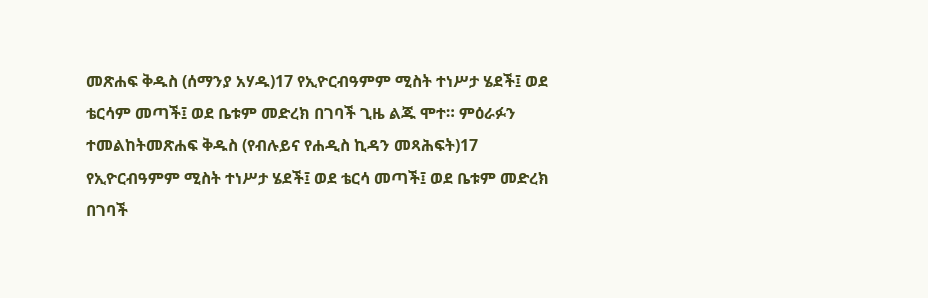መጽሐፍ ቅዱስ (ሰማንያ አሃዱ)17 የኢዮርብዓምም ሚስት ተነሥታ ሄደች፤ ወደ ቴርሳም መጣች፤ ወደ ቤቱም መድረክ በገባች ጊዜ ልጁ ሞተ። ምዕራፉን ተመልከትመጽሐፍ ቅዱስ (የብሉይና የሐዲስ ኪዳን መጻሕፍት)17 የኢዮርብዓምም ሚስት ተነሥታ ሄደች፤ ወደ ቴርሳ መጣች፤ ወደ ቤቱም መድረክ በገባች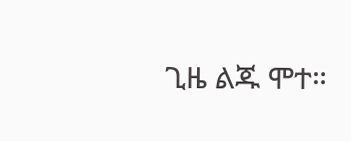ጊዜ ልጁ ሞተ።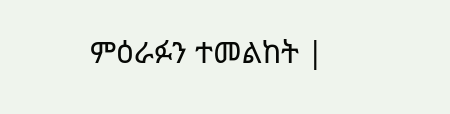ምዕራፉን ተመልከት |